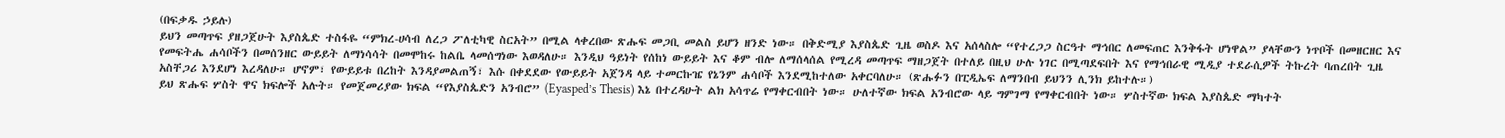(በፍቃዱ ኃይሉ)
ይህን መጣጥፍ ያዘጋጀሁት እያስጴድ ተስፋዬ “ምክረ-ሀሳብ ለረጋ ፖለቲካዊ ስርአት” በሚል ላቀረበው ጽሑፍ መጋቢ መልስ ይሆን ዘንድ ነው። በቅድሚያ እያስጴድ ጊዜ ወስዶ እና አሰላስሎ “የተረጋጋ ስርዓተ ማኅበር ለመፍጠር እንቅፋት ሆነዋል” ያላቸውን ነጥቦች በመዘርዘር እና የመፍትሔ ሐሳቦችን በመሰንዘር ውይይት ለማነሳሳት በመሞከሩ ከልቤ ላመሰግነው እወዳለሁ። እንዲህ ዓይነት የሰከነ ውይይት እና ቆም ብሎ ለማሰላሰል የሚረዳ መጣጥፍ ማዘጋጀት በተለይ በዚህ ሁሉ ነገር በሚጣደፍበት እና የማኅበራዊ ሚዲያ ተደራሲዎች ትኩረት ባጠረበት ጊዜ አስቸጋሪ እንደሆነ እረዳለሁ። ሆኖም፣ የውይይቱ በረከት እንዳያመልጠኝ፣ እሱ በቀደደው የውይይት አጀንዳ ላይ ተመርኩዤ የኔንም ሐሳቦች እንደሚከተለው አቀርባለሁ። (ጽሑፉን በፒዲኤፍ ለማንበብ ይህንን ሊንክ ይከተሉ።)
ይህ ጽሑፍ ሦስት ዋና ክፍሎች አሉት። የመጀመሪያው ክፍል “የእያስጴድን አንብሮ” (Eyasped’s Thesis) እኔ በተረዳሁት ልክ አሳጥሬ የማቀርብበት ነው። ሁለተኛው ክፍል አንብሮው ላይ ግምገማ የማቀርብበት ነው። ሦስተኛው ክፍል እያስጴድ ማካተት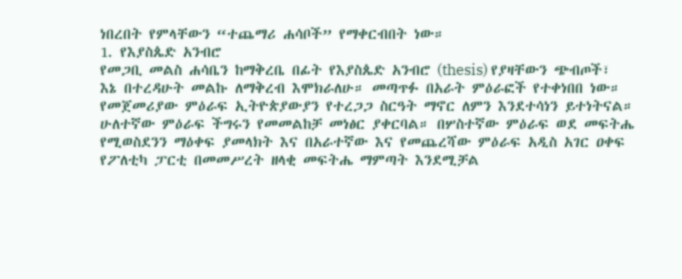ነበረበት የምላቸውን “ተጨማሪ ሐሳቦች” የማቀርብበት ነው።
1. የእያስጴድ አንብሮ
የመጋቢ መልስ ሐሳቤን ከማቅረቤ በፊት የእያስጴድ አንብሮ (thesis) የያዛቸውን ጭብጦች፣ እኔ በተረዳሁት መልኩ ለማቅረብ እሞክራለሁ። መጣጥፉ በአራት ምዕራፎች የተቀነበበ ነው። የመጀመሪያው ምዕራፍ ኢትዮጵያውያን የተረጋጋ ስርዓት ማኖር ለምን እንደተሳነን ይተነትናል። ሁለተኛው ምዕራፍ ችግሩን የመመልከቻ መነፅር ያቀርባል። በሦስተኛው ምዕራፍ ወደ መፍትሔ የሚወስደንን ማዕቀፍ ያመላክት እና በአራተኛው እና የመጨረሻው ምዕራፍ አዲስ አገር ዐቀፍ የፖለቲካ ፓርቲ በመመሥረት ዘላቂ መፍትሔ ማምጣት እንደሚቻል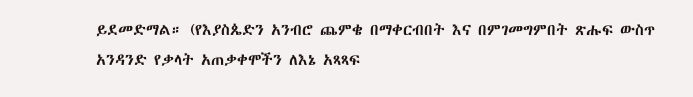ይደመድማል። (የእያስጴድን አንብሮ ጨምቄ በማቀርብበት እና በምገመግምበት ጽሑፍ ውስጥ አንዳንድ የቃላት አጠቃቀሞችን ለእኔ አጻጻፍ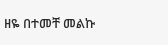ዘዬ በተመቸ መልኩ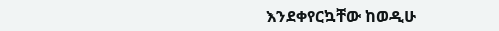እንደቀየርኳቸው ከወዲሁ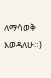ለማሳወቅ እወዳለሁ።)